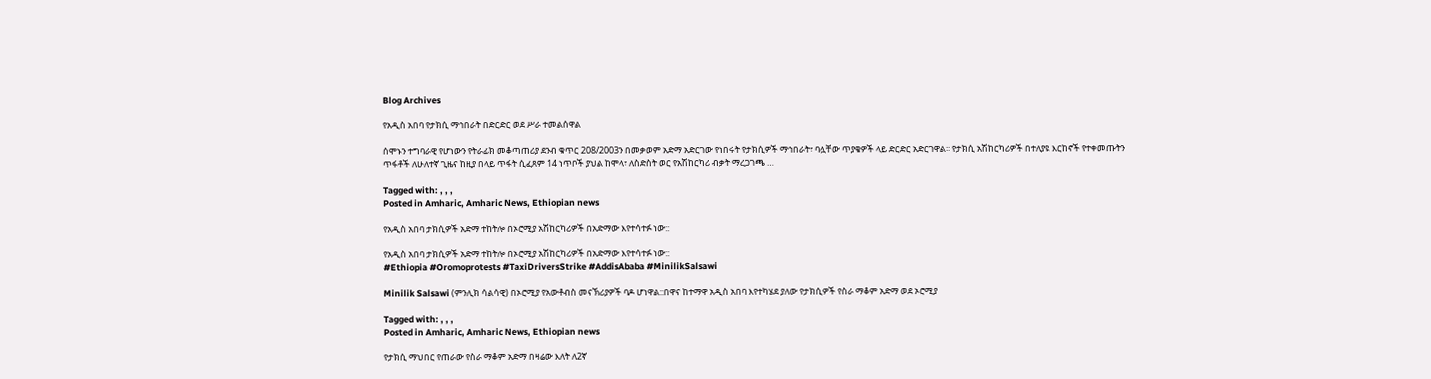Blog Archives

የአዲስ አበባ የታክሲ ማኅበራት በድርድር ወደ ሥራ ተመልሰዋል

ሰሞኑን ተግባራዊ የሆነውን የትራፊክ መቆጣጠሪያ ደንብ ቁጥር 208/2003ን በመቃወም አድማ አድርገው የነበሩት የታክሲዎች ማኅበራት፣ ባሏቸው ጥያቄዎች ላይ ድርድር አድርገዋል፡፡ የታክሲ አሽከርካሪዎች በተለያዩ እርከኖች የተቀመጡትን ጥፋቶች ለሁለተኛ ጊዜና ከዚያ በላይ ጥፋት ሲፈጸም 14 ነጥቦች ያህል ከሞላ፣ ለስድስት ወር የአሽከርካሪ ብቃት ማረጋገጫ …

Tagged with: , , ,
Posted in Amharic, Amharic News, Ethiopian news

የአዲስ አበባ ታክሲዎች አድማ ተከትሎ በኦሮሚያ አሽከርካሪዎች በአድማው እየተሳተፉ ነው::

የአዲስ አበባ ታክሲዎች አድማ ተከትሎ በኦሮሚያ አሽከርካሪዎች በአድማው እየተሳተፉ ነው::
#Ethiopia #Oromoprotests #TaxiDriversStrike #AddisAbaba #MinilikSalsawi

Minilik Salsawi (ምንሊክ ሳልሳዊ) በኦሮሚያ የአውቶብስ መናኽሪያዎች ባዶ ሆነዋል::በዋና ከተማዋ አዲስ አበባ እየተካሄደ ያለው የታክሲዎች የስራ ማቆም አድማ ወደ ኦሮሚያ

Tagged with: , , ,
Posted in Amharic, Amharic News, Ethiopian news

የታክሲ ማህበር የጠራው የስራ ማቆም አድማ በዛሬው እለት ለ2ኛ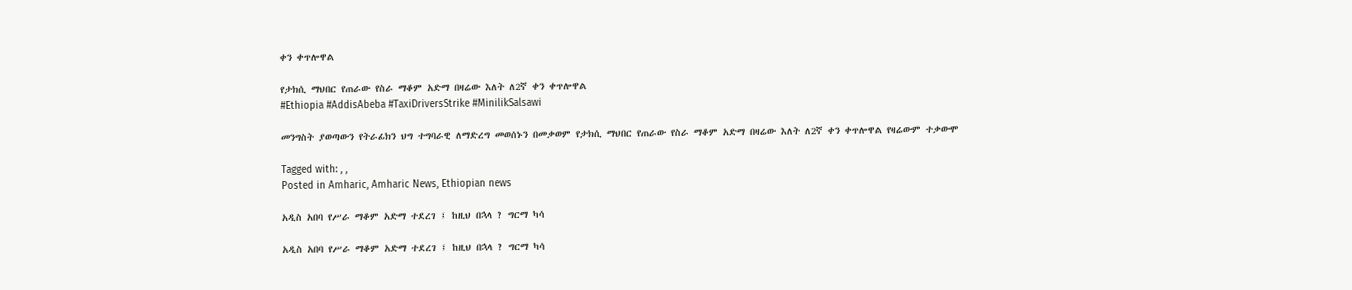ቀን ቀጥሎዋል

የታክሲ ማህበር የጠራው የስራ ማቆም አድማ በዛሬው እለት ለ2ኛ ቀን ቀጥሎዋል
#Ethiopia #AddisAbeba #TaxiDriversStrike #MinilikSalsawi

መንግስት ያወጣውን የትራፊክን ህግ ተግባራዊ ለማድረግ መወሰኑን በመቃወም የታክሲ ማህበር የጠራው የስራ ማቆም አድማ በዛሬው እለት ለ2ኛ ቀን ቀጥሎዋል የዛሬውም ተቃውሞ

Tagged with: , ,
Posted in Amharic, Amharic News, Ethiopian news

አዲስ አበባ የሥራ ማቆም አድማ ተደረገ ፤ ከዚህ በኋላ ? ግርማ ካሳ

አዲስ አበባ የሥራ ማቆም አድማ ተደረገ ፤ ከዚህ በኋላ ? ግርማ ካሳ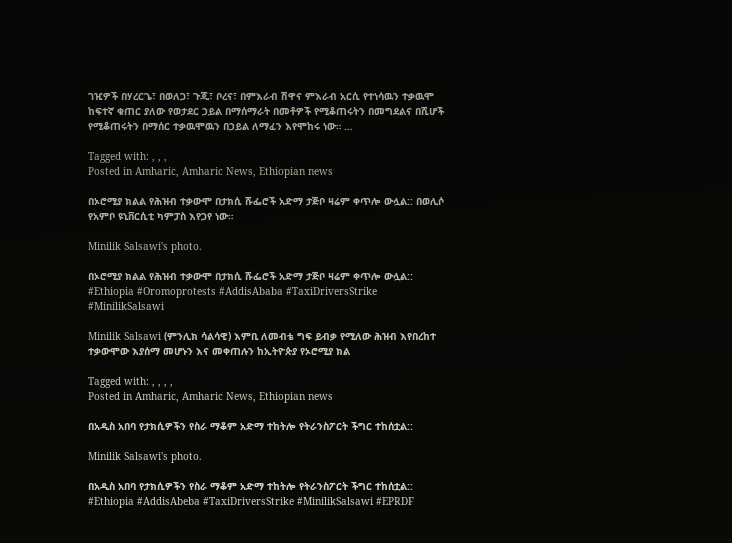ገዢዎች በሃረርጌ፣ በወለጋ፣ ጉጂ፣ ቦረና፣ በምእራብ ሽዋና ምእራብ አርሲ የተነሳዉን ተቃዉሞ ከፍተኛ ቁጠር ያለው የወታደር ኃይል በማሰማራት በመቶዎች የሚቆጠሩትን በመግደልና በሺሆች የሚቆጠሩትን በማሰር ተቃዉሞዉን በኃይል ለማፈን እየሞከሩ ነው። …

Tagged with: , , ,
Posted in Amharic, Amharic News, Ethiopian news

በኦሮሚያ ክልል የሕዝብ ተቃውሞ በታክሲ ሹፌሮች አድማ ታጅቦ ዛሬም ቀጥሎ ውሏል:: በወሊሶ የአምቦ ዩኒቨርሲቲ ካምፓስ እየጋየ ነው።

Minilik Salsawi's photo.

በኦሮሚያ ክልል የሕዝብ ተቃውሞ በታክሲ ሹፌሮች አድማ ታጅቦ ዛሬም ቀጥሎ ውሏል::
#Ethiopia #Oromoprotests #AddisAbaba #TaxiDriversStrike #MinilikSalsawi

Minilik Salsawi (ምንሊክ ሳልሳዊ) እምቢ ለመብቴ ግፍ ይብቃ የሚለው ሕዝብ እየበረከተ ተቃውሞው እያሰማ መሆኑን እና መቀጠሉን ከኢትዮጵያ የኦሮሚያ ክል

Tagged with: , , , ,
Posted in Amharic, Amharic News, Ethiopian news

በአዲስ አበባ የታክሲዎችን የስራ ማቆም አድማ ተከትሎ የትራንስፖርት ችግር ተከሰቷል::

Minilik Salsawi's photo.

በአዲስ አበባ የታክሲዎችን የስራ ማቆም አድማ ተከትሎ የትራንስፖርት ችግር ተከሰቷል::
#Ethiopia #AddisAbeba #TaxiDriversStrike #MinilikSalsawi #EPRDF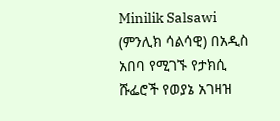Minilik Salsawi (ምንሊክ ሳልሳዊ) በአዲስ አበባ የሚገኙ የታክሲ ሹፌሮች የወያኔ አገዛዝ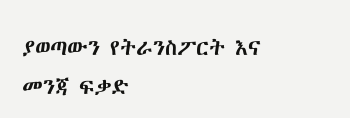ያወጣውን የትራንስፖርት እና መንጃ ፍቃድ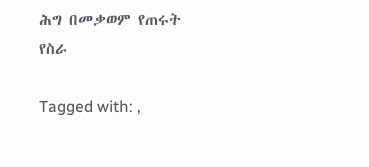ሕግ በመቃወም የጠሩት የስራ

Tagged with: ,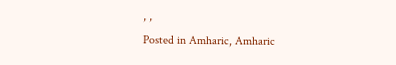, ,
Posted in Amharic, Amharic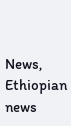News, Ethiopian news